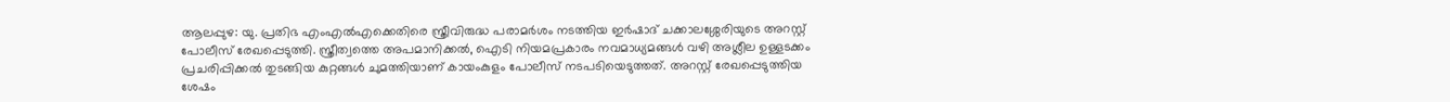ആലപ്പുഴ: യു. പ്രതിഭ എംഎൽഎക്കെതിരെ സ്ത്രീവിരുദ്ധ പരാമർശം നടത്തിയ ഇർഷാദ് ചക്കാലശ്ശേരിയുടെ അറസ്റ്റ് പോലീസ് രേഖപ്പെടുത്തി. സ്ത്രീത്വത്തെ അപമാനിക്കൽ, ഐടി നിയമപ്രകാരം നവമാധ്യമങ്ങൾ വഴി അശ്ലീല ഉള്ളടക്കം പ്രചരിപ്പിക്കൽ തുടങ്ങിയ കുറ്റങ്ങൾ ചുമത്തിയാണ് കായംകുളം പോലീസ് നടപടിയെടുത്തത്. അറസ്റ്റ് രേഖപ്പെടുത്തിയ ശേഷം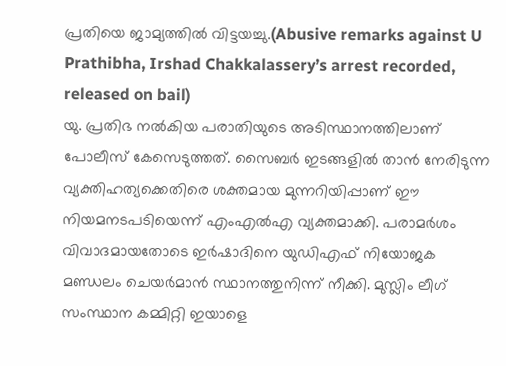പ്രതിയെ ജാമ്യത്തിൽ വിട്ടയച്ചു.(Abusive remarks against U Prathibha, Irshad Chakkalassery’s arrest recorded, released on bail)
യു. പ്രതിഭ നൽകിയ പരാതിയുടെ അടിസ്ഥാനത്തിലാണ് പോലീസ് കേസെടുത്തത്. സൈബർ ഇടങ്ങളിൽ താൻ നേരിടുന്ന വ്യക്തിഹത്യക്കെതിരെ ശക്തമായ മുന്നറിയിപ്പാണ് ഈ നിയമനടപടിയെന്ന് എംഎൽഎ വ്യക്തമാക്കി. പരാമർശം വിവാദമായതോടെ ഇർഷാദിനെ യുഡിഎഫ് നിയോജക മണ്ഡലം ചെയർമാൻ സ്ഥാനത്തുനിന്ന് നീക്കി. മുസ്ലിം ലീഗ് സംസ്ഥാന കമ്മിറ്റി ഇയാളെ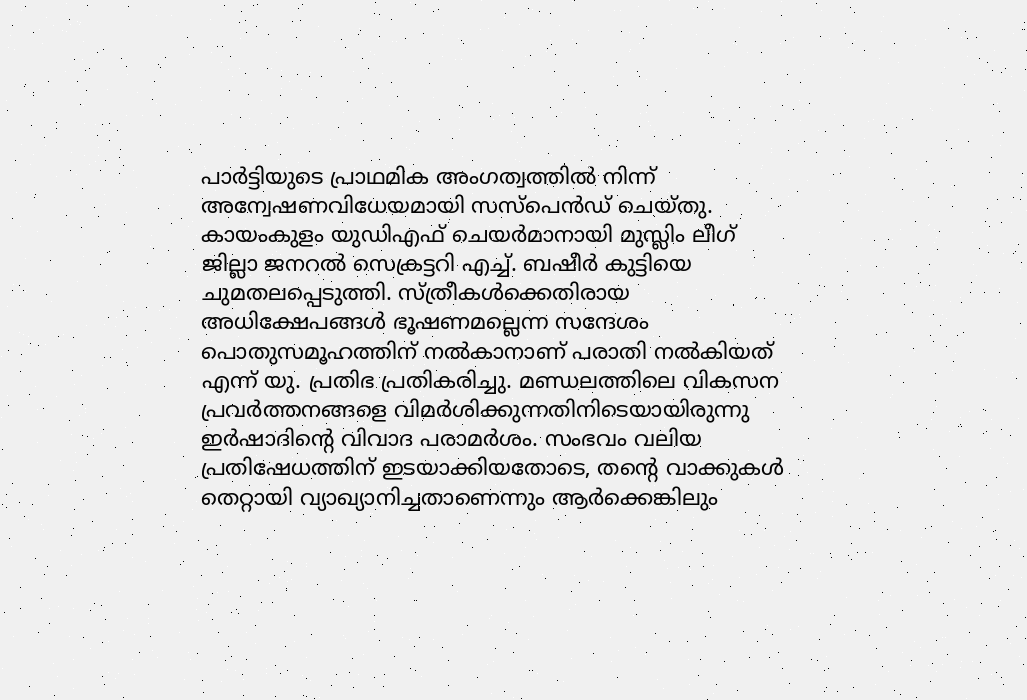പാർട്ടിയുടെ പ്രാഥമിക അംഗത്വത്തിൽ നിന്ന് അന്വേഷണവിധേയമായി സസ്പെൻഡ് ചെയ്തു.
കായംകുളം യുഡിഎഫ് ചെയർമാനായി മുസ്ലിം ലീഗ് ജില്ലാ ജനറൽ സെക്രട്ടറി എച്ച്. ബഷീർ കുട്ടിയെ ചുമതലപ്പെടുത്തി. സ്ത്രീകൾക്കെതിരായ അധിക്ഷേപങ്ങൾ ഭൂഷണമല്ലെന്ന സന്ദേശം പൊതുസമൂഹത്തിന് നൽകാനാണ് പരാതി നൽകിയത് എന്ന് യു. പ്രതിഭ പ്രതികരിച്ചു. മണ്ഡലത്തിലെ വികസന പ്രവർത്തനങ്ങളെ വിമർശിക്കുന്നതിനിടെയായിരുന്നു ഇർഷാദിന്റെ വിവാദ പരാമർശം. സംഭവം വലിയ പ്രതിഷേധത്തിന് ഇടയാക്കിയതോടെ, തന്റെ വാക്കുകൾ തെറ്റായി വ്യാഖ്യാനിച്ചതാണെന്നും ആർക്കെങ്കിലും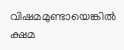വിഷമമുണ്ടായെങ്കിൽ ക്ഷമ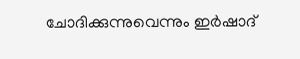ചോദിക്കുന്നുവെന്നും ഇർഷാദ്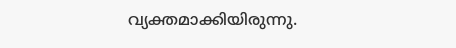വ്യക്തമാക്കിയിരുന്നു.